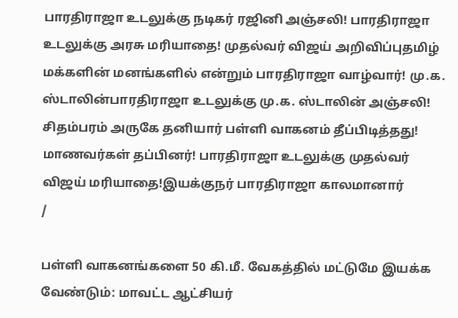பாரதிராஜா உடலுக்கு நடிகர் ரஜினி அஞ்சலி! பாரதிராஜா உடலுக்கு அரசு மரியாதை! முதல்வர் விஜய் அறிவிப்புதமிழ் மக்களின் மனங்களில் என்றும் பாரதிராஜா வாழ்வார்! மு.க. ஸ்டாலின்பாரதிராஜா உடலுக்கு மு.க. ஸ்டாலின் அஞ்சலி! சிதம்பரம் அருகே தனியார் பள்ளி வாகனம் தீப்பிடித்தது! மாணவர்கள் தப்பினர்! பாரதிராஜா உடலுக்கு முதல்வர் விஜய் மரியாதை!இயக்குநர் பாரதிராஜா காலமானார்
/

பள்ளி வாகனங்களை 50 கி.மீ. வேகத்தில் மட்டுமே இயக்க வேண்டும்: மாவட்ட ஆட்சியர்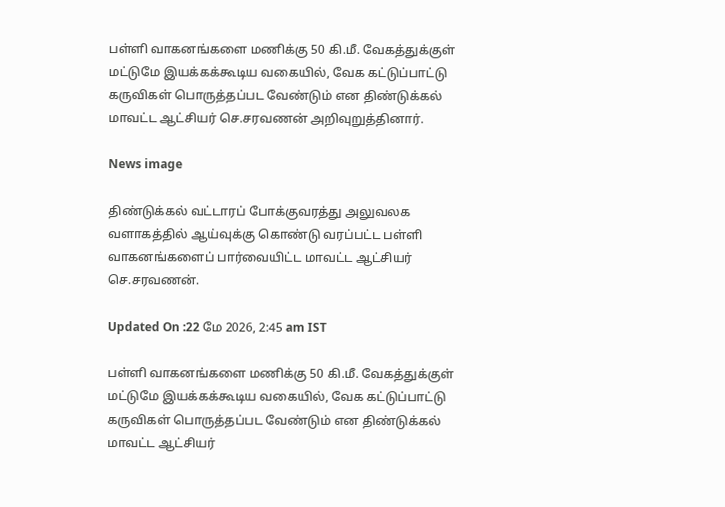பள்ளி வாகனங்களை மணிக்கு 50 கி.மீ. வேகத்துக்குள் மட்டுமே இயக்கக்கூடிய வகையில், வேக கட்டுப்பாட்டு கருவிகள் பொருத்தப்பட வேண்டும் என திண்டுக்கல் மாவட்ட ஆட்சியர் செ.சரவணன் அறிவுறுத்தினார்.

News image

திண்டுக்கல் வட்டாரப் போக்குவரத்து அலுவலக வளாகத்தில் ஆய்வுக்கு கொண்டு வரப்பட்ட பள்ளி வாகனங்களைப் பார்வையிட்ட மாவட்ட ஆட்சியர் செ.சரவணன்.

Updated On :22 மே 2026, 2:45 am IST

பள்ளி வாகனங்களை மணிக்கு 50 கி.மீ. வேகத்துக்குள் மட்டுமே இயக்கக்கூடிய வகையில், வேக கட்டுப்பாட்டு கருவிகள் பொருத்தப்பட வேண்டும் என திண்டுக்கல் மாவட்ட ஆட்சியர்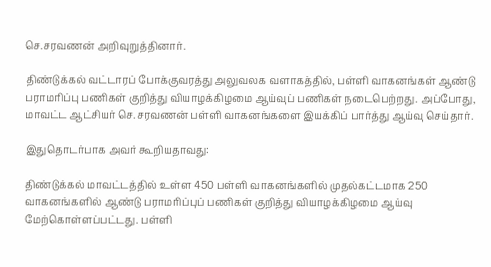செ.சரவணன் அறிவுறுத்தினார்.

திண்டுக்கல் வட்டாரப் போக்குவரத்து அலுவலக வளாகத்தில், பள்ளி வாகனங்கள் ஆண்டு பராமரிப்பு பணிகள் குறித்து வியாழக்கிழமை ஆய்வுப் பணிகள் நடைபெற்றது. அப்போது, மாவட்ட ஆட்சியர் செ.சரவணன் பள்ளி வாகனங்களை இயக்கிப் பார்த்து ஆய்வு செய்தார்.

இதுதொடர்பாக அவர் கூறியதாவது:

திண்டுக்கல் மாவட்டத்தில் உள்ள 450 பள்ளி வாகனங்களில் முதல்கட்டமாக 250 வாகனங்களில் ஆண்டு பராமரிப்புப் பணிகள் குறித்து வியாழக்கிழமை ஆய்வு மேற்கொள்ளப்பட்டது. பள்ளி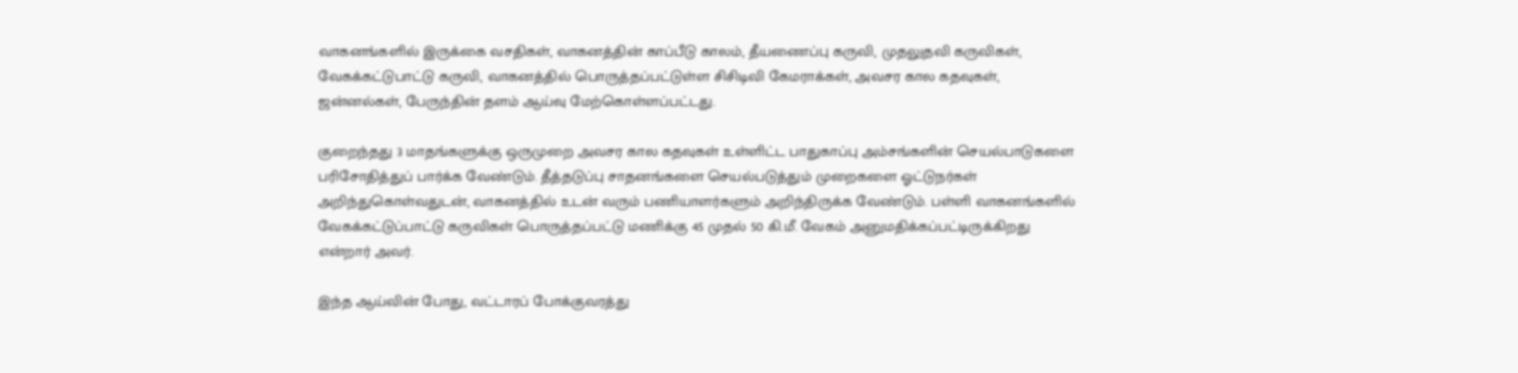வாகனங்களில் இருக்கை வசதிகள், வாகனத்தின் காப்பீடு காலம், தீயணைப்பு கருவி, முதலுதவி கருவிகள், வேகக்கட்டுபாட்டு கருவி, வாகனத்தில் பொருத்தப்பட்டுள்ள சிசிடிவி கேமராக்கள், அவசர கால கதவுகள், ஜன்னல்கள், பேருந்தின் தளம் ஆய்வு மேற்கொள்ளப்பட்டது.

குறைந்தது 3 மாதங்களுக்கு ஒருமுறை அவசர கால கதவுகள் உள்ளிட்ட பாதுகாப்பு அம்சங்களின் செயல்பாடுகளை பரிசோதித்துப் பார்க்க வேண்டும். தீத்தடுப்பு சாதனங்களை செயல்படுத்தும் முறைகளை ஓட்டுநர்கள் அறிந்துகொள்வதுடன், வாகனத்தில் உடன் வரும் பணியாளர்களும் அறிந்திருக்க வேண்டும். பள்ளி வாகனங்களில் வேகக்கட்டுப்பாட்டு கருவிகள் பொருத்தப்பட்டு மணிக்கு 45 முதல் 50 கி.மீ. வேகம் அனுமதிக்கப்பட்டிருக்கிறது என்றார் அவர்.

இந்த ஆய்வின் போது, வட்டாரப் போக்குவரத்து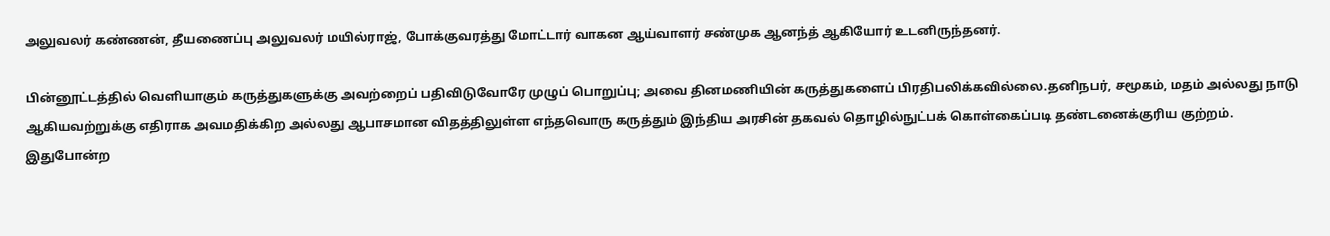அலுவலர் கண்ணன், தீயணைப்பு அலுவலர் மயில்ராஜ், போக்குவரத்து மோட்டார் வாகன ஆய்வாளர் சண்முக ஆனந்த் ஆகியோர் உடனிருந்தனர்.

பின்னூட்டத்தில் வெளியாகும் கருத்துகளுக்கு அவற்றைப் பதிவிடுவோரே முழுப் பொறுப்பு; அவை தினமணியின் கருத்துகளைப் பிரதிபலிக்கவில்லை.தனிநபர், சமூகம், மதம் அல்லது நாடு ஆகியவற்றுக்கு எதிராக அவமதிக்கிற அல்லது ஆபாசமான விதத்திலுள்ள எந்தவொரு கருத்தும் இந்திய அரசின் தகவல் தொழில்நுட்பக் கொள்கைப்படி தண்டனைக்குரிய குற்றம். இதுபோன்ற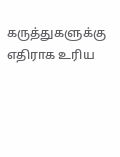கருத்துகளுக்கு எதிராக உரிய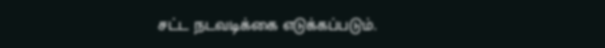சட்ட நடவடிக்கை எடுக்கப்படும்.